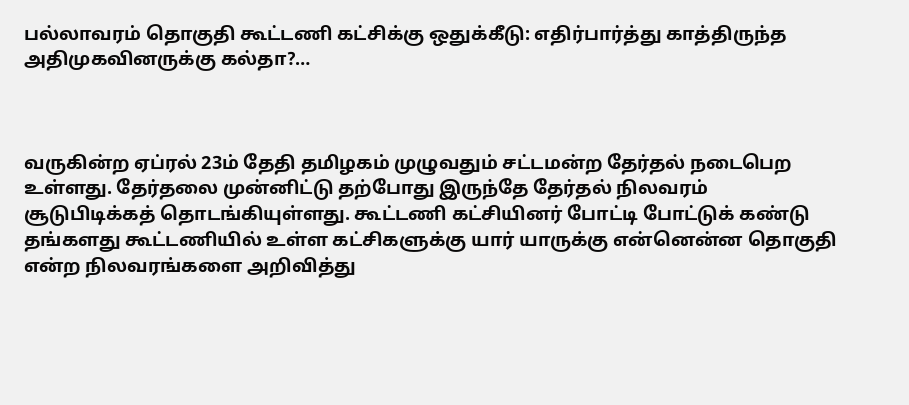பல்லாவரம் தொகுதி கூட்டணி கட்சிக்கு ஒதுக்கீடு: எதிர்பார்த்து காத்திருந்த அதிமுகவினருக்கு கல்தா?…



வருகின்ற ஏப்ரல் 23ம் தேதி தமிழகம் முழுவதும் சட்டமன்ற தேர்தல் நடைபெற உள்ளது. தேர்தலை முன்னிட்டு தற்போது இருந்தே தேர்தல் நிலவரம் சூடுபிடிக்கத் தொடங்கியுள்ளது. கூட்டணி கட்சியினர் போட்டி போட்டுக் கண்டு தங்களது கூட்டணியில் உள்ள கட்சிகளுக்கு யார் யாருக்கு என்னென்ன தொகுதி என்ற நிலவரங்களை அறிவித்து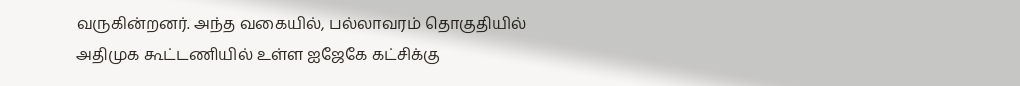வருகின்றனர். அந்த வகையில், பல்லாவரம் தொகுதியில் அதிமுக கூட்டணியில் உள்ள ஐஜேகே கட்சிக்கு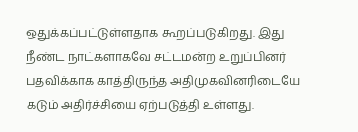ஒதுக்கப்பட்டுள்ளதாக கூறப்படுகிறது. இது நீண்ட நாட்களாகவே சட்டமன்ற உறுப்பினர் பதவிக்காக காத்திருந்த அதிமுகவினரிடையே கடும் அதிர்ச்சியை ஏற்படுத்தி உள்ளது.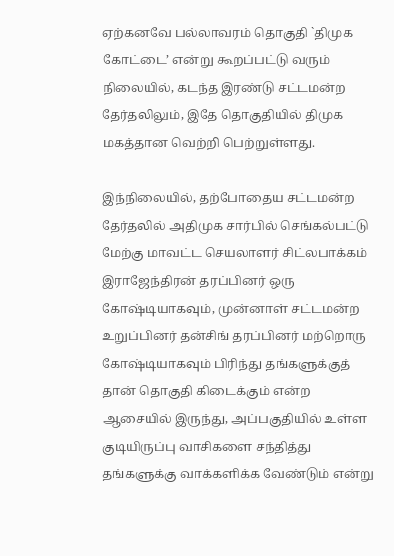ஏற்கனவே பல்லாவரம் தொகுதி `திமுக கோட்டை’ என்று கூறப்பட்டு வரும் நிலையில், கடந்த இரண்டு சட்டமன்ற தேர்தலிலும், இதே தொகுதியில் திமுக மகத்தான வெற்றி பெற்றுள்ளது.

இந்நிலையில், தற்போதைய சட்டமன்ற தேர்தலில் அதிமுக சார்பில் செங்கல்பட்டு மேற்கு மாவட்ட செயலாளர் சிட்லபாக்கம் இராஜேந்திரன் தரப்பினர் ஒரு கோஷ்டியாகவும், முன்னாள் சட்டமன்ற உறுப்பினர் தன்சிங் தரப்பினர் மற்றொரு கோஷ்டியாகவும் பிரிந்து தங்களுக்குத் தான் தொகுதி கிடைக்கும் என்ற ஆசையில் இருந்து, அப்பகுதியில் உள்ள குடியிருப்பு வாசிகளை சந்தித்து தங்களுக்கு வாக்களிக்க வேண்டும் என்று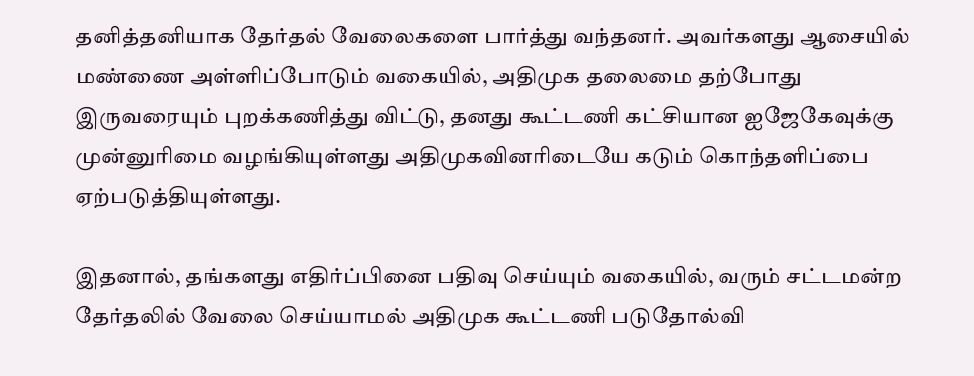தனித்தனியாக தேர்தல் வேலைகளை பார்த்து வந்தனர். அவர்களது ஆசையில் மண்ணை அள்ளிப்போடும் வகையில், அதிமுக தலைமை தற்போது இருவரையும் புறக்கணித்து விட்டு, தனது கூட்டணி கட்சியான ஐஜேகேவுக்கு முன்னுரிமை வழங்கியுள்ளது அதிமுகவினரிடையே கடும் கொந்தளிப்பை ஏற்படுத்தியுள்ளது.

இதனால், தங்களது எதிர்ப்பினை பதிவு செய்யும் வகையில், வரும் சட்டமன்ற தேர்தலில் வேலை செய்யாமல் அதிமுக கூட்டணி படுதோல்வி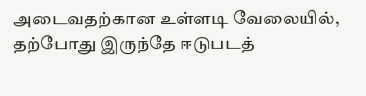அடைவதற்கான உள்ளடி வேலையில், தற்போது இருந்தே ஈடுபடத்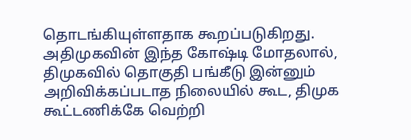தொடங்கியுள்ளதாக கூறப்படுகிறது. அதிமுகவின் இந்த கோஷ்டி மோதலால், திமுகவில் தொகுதி பங்கீடு இன்னும் அறிவிக்கப்படாத நிலையில் கூட, திமுக கூட்டணிக்கே வெற்றி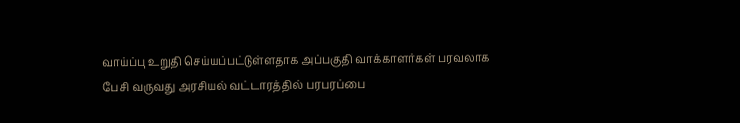வாய்ப்பு உறுதி செய்யப்பட்டுள்ளதாக அப்பகுதி வாக்காளர்கள் பரவலாக பேசி வருவது அரசியல் வட்டாரத்தில் பரபரப்பை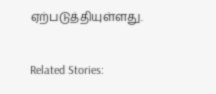ஏற்படுத்தியுள்ளது.

Related Stories: